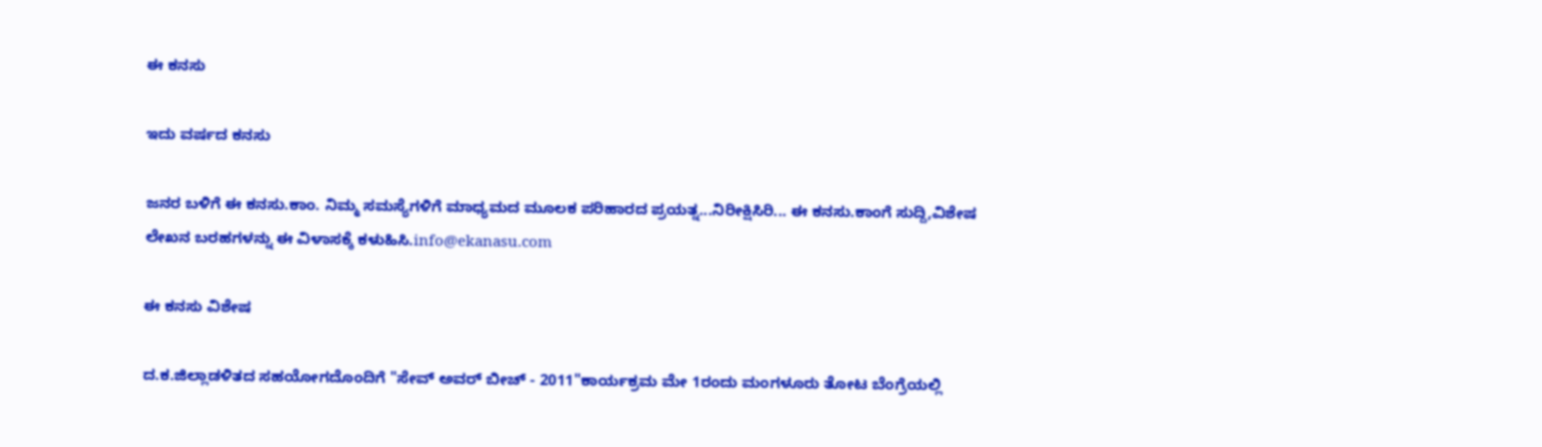ಈ ಕನಸು

ಇದು ವರ್ಷದ ಕನಸು

ಜನರ ಬಳಿಗೆ ಈ ಕನಸು.ಕಾಂ. ನಿಮ್ಮ ಸಮಸ್ಯೆಗಳಿಗೆ ಮಾಧ್ಯಮದ ಮೂಲಕ ಪರಿಹಾರದ ಪ್ರಯತ್ನ...ನಿರೀಕ್ಷಿಸಿರಿ... ಈ ಕನಸು.ಕಾಂಗೆ ಸುದ್ದಿ,ವಿಶೇಷ ಲೇಖನ ಬರಹಗಳನ್ನು ಈ ವಿಳಾಸಕ್ಕೆ ಕಳುಹಿಸಿ.info@ekanasu.com

ಈ ಕನಸು ವಿಶೇಷ

ದ.ಕ.ಜಿಲ್ಲಾಡಳಿತದ ಸಹಯೋಗದೊಂದಿಗೆ "ಸೇವ್ ಅವರ್ ಬೀಚ್ - 2011"ಕಾರ್ಯಕ್ರಮ ಮೇ 1ರಂದು ಮಂಗಳೂರು ತೋಟ ಬೆಂಗ್ರೆಯಲ್ಲಿ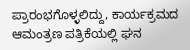ಪ್ರಾರಂಭಗೊಳ್ಳಲಿದ್ದು, ಕಾರ್ಯಕ್ರಮದ ಆಮಂತ್ರಣ ಪತ್ರಿಕೆಯಲ್ಲಿ ಘನ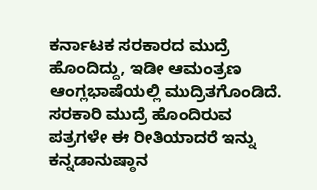ಕರ್ನಾಟಕ ಸರಕಾರದ ಮುದ್ರೆ ಹೊಂದಿದ್ದು, ಇಡೀ ಆಮಂತ್ರಣ ಆಂಗ್ಲಭಾಷೆಯಲ್ಲಿ ಮುದ್ರಿತಗೊಂಡಿದೆ. ಸರಕಾರಿ ಮುದ್ರೆ ಹೊಂದಿರುವ ಪತ್ರಗಳೇ ಈ ರೀತಿಯಾದರೆ ಇನ್ನು ಕನ್ನಡಾನುಷ್ಠಾನ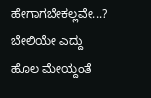ಹೇಗಾಗಬೇಕಲ್ಲವೇ...? ಬೇಲಿಯೇ ಎದ್ದು ಹೊಲ ಮೇಯ್ದಂತೆ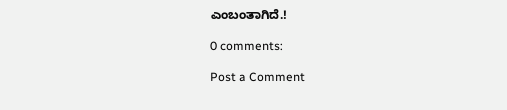ಎಂಬಂತಾಗಿದೆ.!

0 comments:

Post a Comment